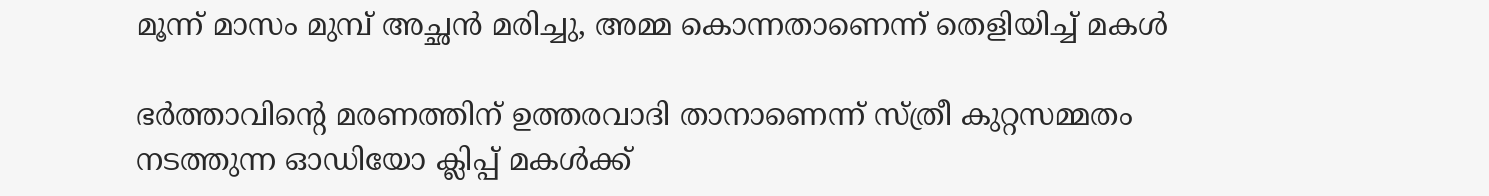മൂന്ന് മാസം മുമ്പ് അച്ഛൻ മരിച്ചു, അമ്മ കൊന്നതാണെന്ന് തെളിയിച്ച് മകൾ

ഭർത്താവിന്റെ മരണത്തിന് ഉത്തരവാദി താനാണെന്ന് സ്ത്രീ കുറ്റസമ്മതം നടത്തുന്ന ഓഡിയോ ക്ലിപ്പ് മകൾക്ക്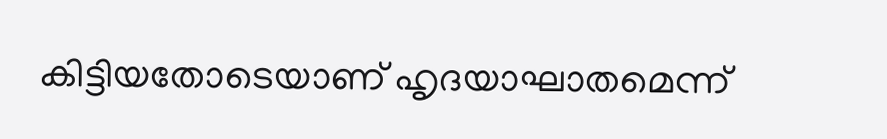കിട്ടിയതോടെയാണ് ഹൃദയാഘാതമെന്ന്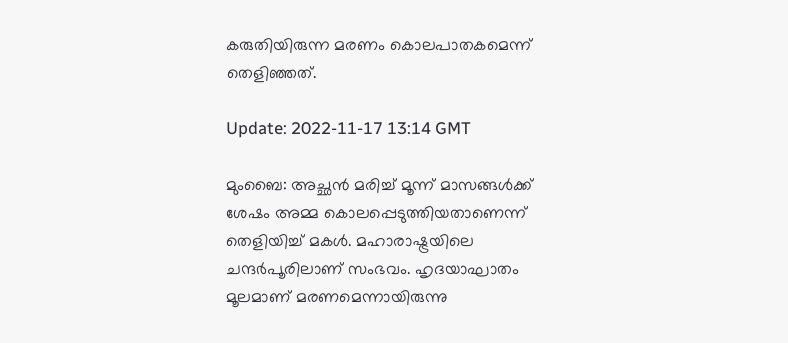കരുതിയിരുന്ന മരണം കൊലപാതകമെന്ന് തെളിഞ്ഞത്.

Update: 2022-11-17 13:14 GMT

മുംബൈ: അച്ഛൻ മരിച്ച് മൂന്ന് മാസങ്ങൾക്ക് ശേഷം അമ്മ കൊലപ്പെടുത്തിയതാണെന്ന് തെളിയിച്ച് മകൾ. മഹാരാഷ്ട്രയിലെ ചന്ദർപൂരിലാണ് സംഭവം. ഹൃദയാഘാതം മൂലമാണ് മരണമെന്നായിരുന്നു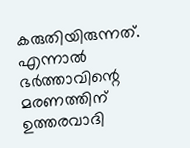കരുതിയിരുന്നത്. എന്നാൽ ഭർത്താവിന്റെ മരണത്തിന് ഉത്തരവാദി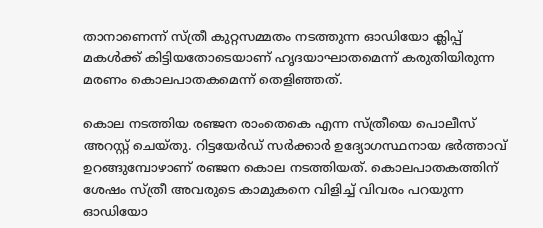താനാണെന്ന് സ്ത്രീ കുറ്റസമ്മതം നടത്തുന്ന ഓഡിയോ ക്ലിപ്പ് മകൾക്ക് കിട്ടിയതോടെയാണ് ഹൃദയാഘാതമെന്ന് കരുതിയിരുന്ന മരണം കൊലപാതകമെന്ന് തെളിഞ്ഞത്.

കൊല നടത്തിയ രഞ്ജന രാംതെകെ എന്ന സ്ത്രീയെ പൊലീസ് അറസ്റ്റ് ചെയ്തു. റിട്ടയേർഡ് സർക്കാർ ഉദ്യോഗസ്ഥനായ ഭർത്താവ് ഉറങ്ങുമ്പോഴാണ് രഞ്ജന കൊല നടത്തിയത്. കൊലപാതകത്തിന് ശേഷം സ്ത്രീ അവരുടെ കാമുകനെ വിളിച്ച് വിവരം പറയുന്ന ഓഡിയോ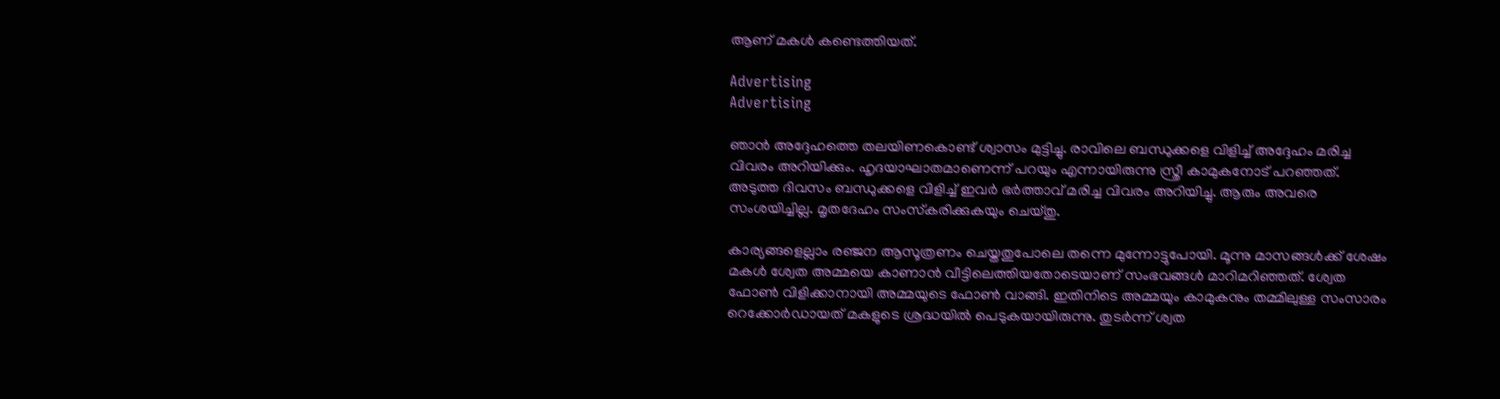ആണ് മകൾ കണ്ടെത്തിയത്.

Advertising
Advertising

ഞാൻ അദ്ദേഹത്തെ തലയിണകൊണ്ട് ശ്വാസം മുട്ടിച്ചു. രാവിലെ ബന്ധുക്കളെ വിളിച്ച് അദ്ദേഹം മരിച്ച വിവരം അറിയിക്കും. ഹൃദയാഘാതമാണെന്ന് പറയും എന്നായിരുന്നു സ്ത്രീ കാമുകനോട് പറഞ്ഞത്. അടുത്ത ദിവസം ബന്ധുക്കളെ വിളിച്ച് ഇവർ ഭർത്താവ് മരിച്ച വിവരം അറിയിച്ചു. ആരും അവരെ സംശയിച്ചില്ല. മൃതദേഹം സംസ്‌കരിക്കുകയും ചെയ്തു.

കാര്യങ്ങളെല്ലാം രഞ്ജന ആസൂത്രണം ചെയ്തതുപോലെ തന്നെ മുന്നോട്ടുപോയി. മൂന്നു മാസങ്ങൾക്ക് ശേഷം മകൾ ശ്വേത അമ്മയെ കാണാൻ വീട്ടിലെത്തിയതോടെയാണ് സംഭവങ്ങൾ മാറിമറിഞ്ഞത്. ശ്വേത ഫോൺ വിളിക്കാനായി അമ്മയുടെ ഫോൺ വാങ്ങി. ഇതിനിടെ അമ്മയും കാമുകനും തമ്മിലുള്ള സംസാരം റെക്കോർഡായത് മകളുടെ ശ്രദ്ധയിൽ പെടുകയായിരുന്നു. തുടർന്ന് ശ്വത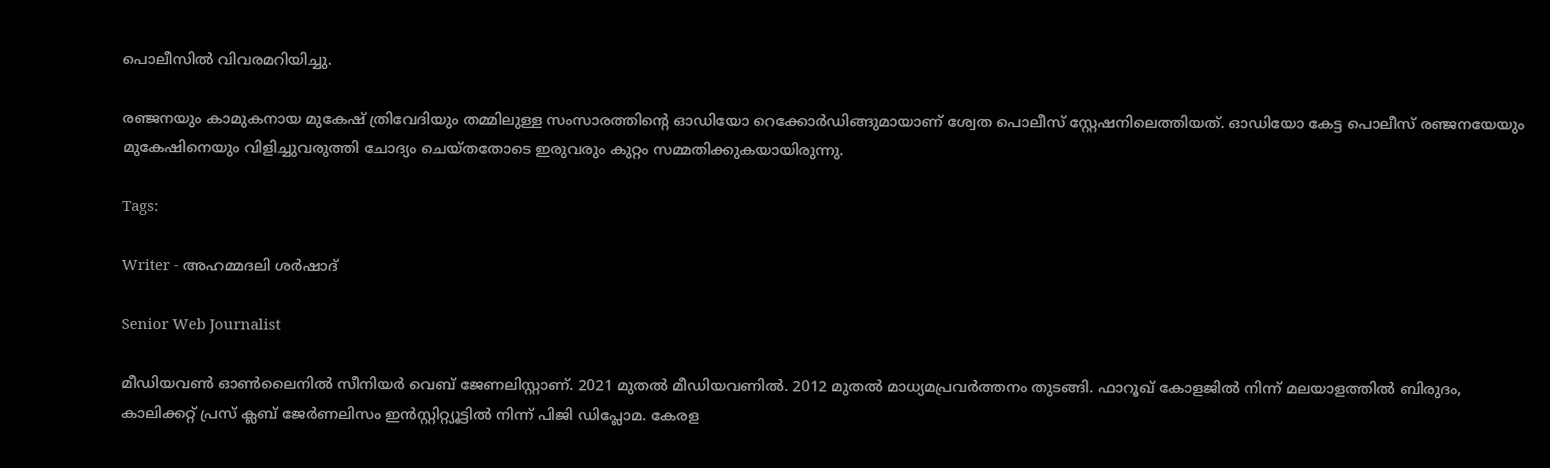പൊലീസിൽ വിവരമറിയിച്ചു.

രഞ്ജനയും കാമുകനായ മുകേഷ് ത്രിവേദിയും തമ്മിലുള്ള സംസാരത്തിന്റെ ഓഡിയോ റെക്കോർഡിങ്ങുമായാണ് ശ്വേത പൊലീസ് സ്റ്റേഷനിലെത്തിയത്. ഓഡിയോ കേട്ട പൊലീസ് രഞ്ജനയേയും മുകേഷിനെയും വിളിച്ചുവരുത്തി ചോദ്യം ചെയ്തതോടെ ഇരുവരും കുറ്റം സമ്മതിക്കുകയായിരുന്നു.

Tags:

Writer - അഹമ്മദലി ശര്‍ഷാദ്

Senior Web Journalist

മീഡിയവൺ ഓൺലൈനിൽ സീനിയർ വെബ് ജേണലിസ്റ്റാണ്. 2021 മുതൽ മീഡിയവണിൽ. 2012 മുതൽ മാധ്യമപ്രവർത്തനം തുടങ്ങി. ഫാറൂഖ് കോളജിൽ നിന്ന് മലയാളത്തിൽ ബിരുദം, കാലിക്കറ്റ് പ്രസ് ക്ലബ് ജേർണലിസം ഇൻസ്റ്റിറ്റ്യൂട്ടിൽ നിന്ന് പിജി ഡിപ്ലോമ. കേരള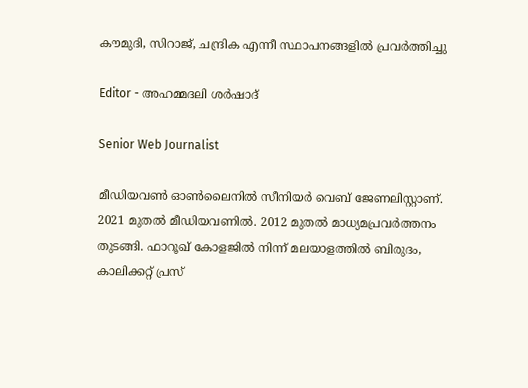കൗമുദി, സിറാജ്, ചന്ദ്രിക എന്നീ സ്ഥാപനങ്ങളിൽ പ്രവർത്തിച്ചു

Editor - അഹമ്മദലി ശര്‍ഷാദ്

Senior Web Journalist

മീഡിയവൺ ഓൺലൈനിൽ സീനിയർ വെബ് ജേണലിസ്റ്റാണ്. 2021 മുതൽ മീഡിയവണിൽ. 2012 മുതൽ മാധ്യമപ്രവർത്തനം തുടങ്ങി. ഫാറൂഖ് കോളജിൽ നിന്ന് മലയാളത്തിൽ ബിരുദം, കാലിക്കറ്റ് പ്രസ്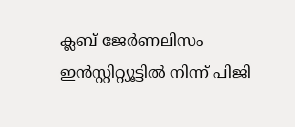ക്ലബ് ജേർണലിസം ഇൻസ്റ്റിറ്റ്യൂട്ടിൽ നിന്ന് പിജി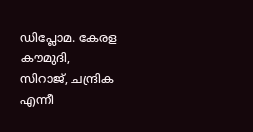ഡിപ്ലോമ. കേരള കൗമുദി, സിറാജ്, ചന്ദ്രിക എന്നീ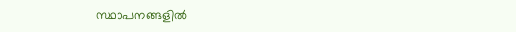സ്ഥാപനങ്ങളിൽ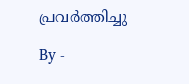പ്രവർത്തിച്ചു

By -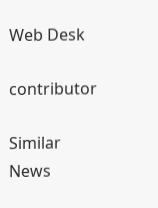Web Desk

contributor

Similar News